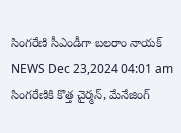సింగరేణి సీఎండీగా బలరాం నాయక్
NEWS Dec 23,2024 04:01 am
సింగరేణికి కొత్త చైర్మన్, మేనేజింగ్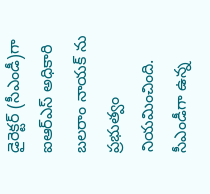డైరెక్టర్ (సీఎండీ)గా ఐఆర్ఎస్ అధికారి బలరాం నాయక్ ను ప్రభుత్వం నియమించింది. సీఎండీగా ఉన్న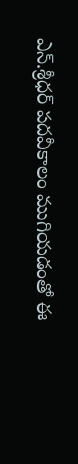ఎన్.శ్రీధర్ పదవీకాలం ముగియడంతో ఈ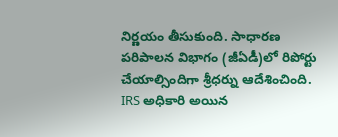నిర్ణయం తీసుకుంది. సాధారణ పరిపాలన విభాగం (జీఏడీ)లో రిపోర్టు చేయాల్సిందిగా శ్రీధర్ను ఆదేశించింది. IRS అధికారి అయిన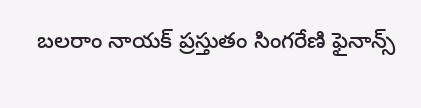బలరాం నాయక్ ప్రస్తుతం సింగరేణి ఫైనాన్స్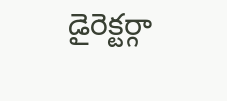డైరెక్టర్గా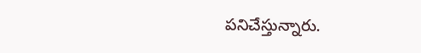పనిచేస్తున్నారు.